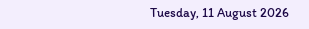Tuesday, 11 August 2026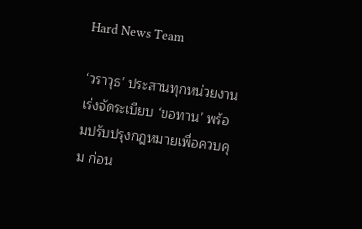Hard News Team

‘วราวุธ’ ประสานทุกหน่วยงานเร่งจัดระเบียบ ‘ขอทาน’ พร้อมปรับปรุงกฎหมายเพื่อควบคุม ก่อน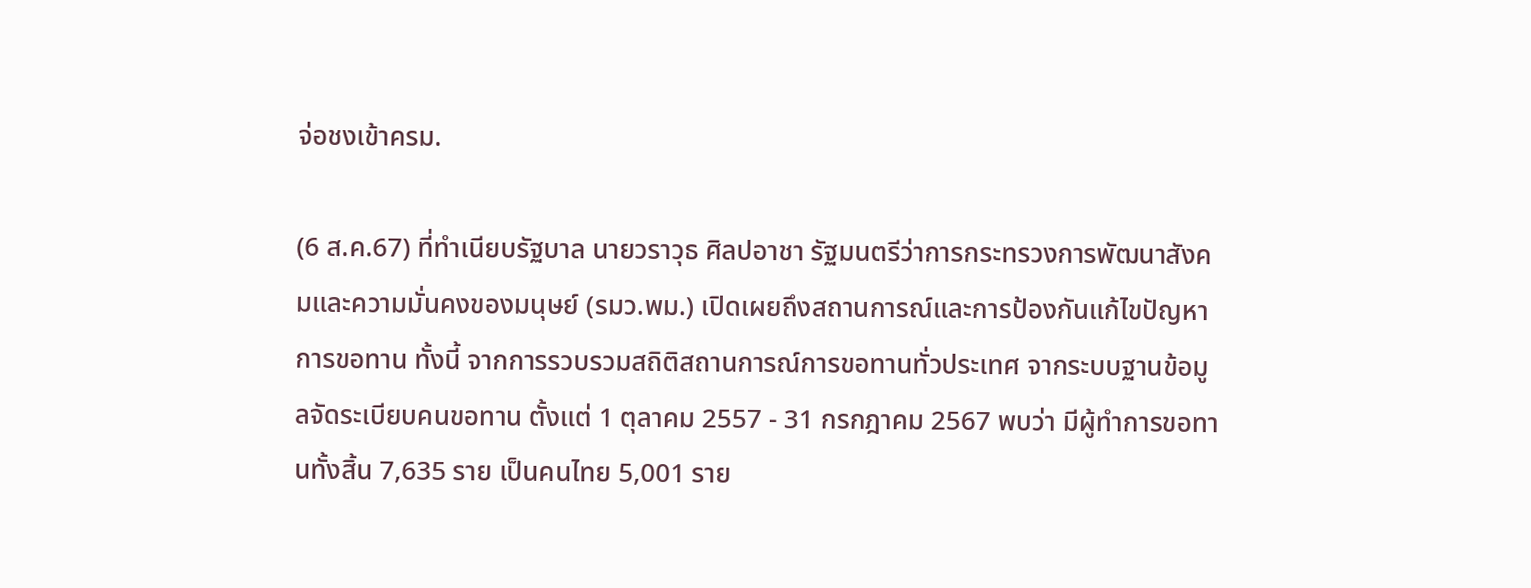จ่อชงเข้าครม.

(6 ส.ค.67) ที่ทำเนียบรัฐบาล นายวราวุธ ศิลปอาชา รัฐมนตรีว่าการกระทรวงการพัฒนาสังคมและความมั่นคงของมนุษย์ (รมว.พม.) เปิดเผยถึงสถานการณ์และการป้องกันแก้ไขปัญหาการขอทาน ทั้งนี้ จากการรวบรวมสถิติสถานการณ์การขอทานทั่วประเทศ จากระบบฐานข้อมูลจัดระเบียบคนขอทาน ตั้งแต่ 1 ตุลาคม 2557 - 31 กรกฎาคม 2567 พบว่า มีผู้ทำการขอทานทั้งสิ้น 7,635 ราย เป็นคนไทย 5,001 ราย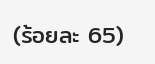(ร้อยละ 65)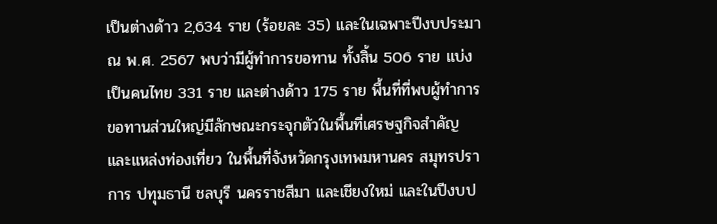เป็นต่างด้าว 2,634 ราย (ร้อยละ 35) และในเฉพาะปีงบประมาณ พ.ศ. 2567 พบว่ามีผู้ทำการขอทาน ทั้งสิ้น 506 ราย แบ่งเป็นคนไทย 331 ราย และต่างด้าว 175 ราย พื้นที่ที่พบผู้ทำการขอทานส่วนใหญ่มีลักษณะกระจุกตัวในพื้นที่เศรษฐกิจสำคัญ และแหล่งท่องเที่ยว ในพื้นที่จังหวัดกรุงเทพมหานคร สมุทรปราการ ปทุมธานี ชลบุรี นครราชสีมา และเชียงใหม่ และในปีงบป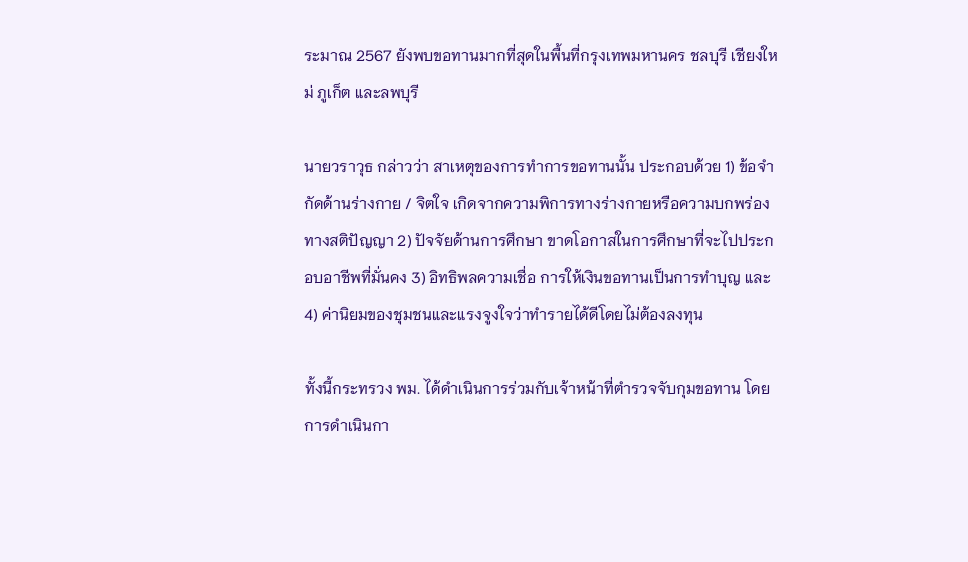ระมาณ 2567 ยังพบขอทานมากที่สุดในพื้นที่กรุงเทพมหานคร ชลบุรี เชียงใหม่ ภูเก็ต และลพบุรี

นายวราวุธ กล่าวว่า สาเหตุของการทำการขอทานนั้น ประกอบด้วย 1) ข้อจำกัดด้านร่างกาย / จิตใจ เกิดจากความพิการทางร่างกายหรือความบกพร่องทางสติปัญญา 2) ปัจจัยด้านการศึกษา ขาดโอกาสในการศึกษาที่จะไปประกอบอาชีพที่มั่นคง 3) อิทธิพลความเชื่อ การให้เงินขอทานเป็นการทำบุญ และ 4) ค่านิยมของชุมชนและแรงจูงใจว่าทำรายได้ดีโดยไม่ต้องลงทุน

ทั้งนี้กระทรวง พม. ได้ดำเนินการร่วมกับเจ้าหน้าที่ตำรวจจับกุมขอทาน โดยการดำเนินกา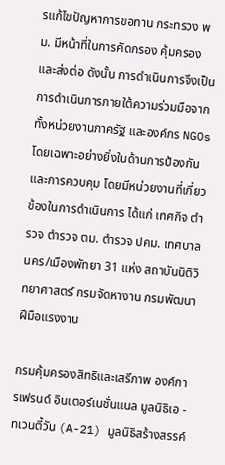รแก้ไขปัญหาการขอทาน กระทรวง พม. มีหน้าที่ในการคัดกรอง คุ้มครอง และส่งต่อ ดังนั้น การดำเนินการจึงเป็นการดำเนินการภายใต้ความร่วมมือจากทั้งหน่วยงานภาครัฐ และองค์กร NGOs โดยเฉพาะอย่างยิ่งในด้านการป้องกัน และการควบคุม โดยมีหน่วยงานที่เกี่ยวข้องในการดำเนินการ ได้แก่ เทศกิจ ตำรวจ ตำรวจ ตม. ตำรวจ ปคม. เทศบาลนคร/เมืองพัทยา 31 แห่ง สถาบันนิติวิทยาศาสตร์ กรมจัดหางาน กรมพัฒนาฝีมือแรงงาน

กรมคุ้มครองสิทธิและเสรีภาพ องค์การเฟรนด์ อินเตอร์เนชั่นแนล มูลนิธิเอ - ทเวนตี้วัน (A-21) มูลนิธิสร้างสรรค์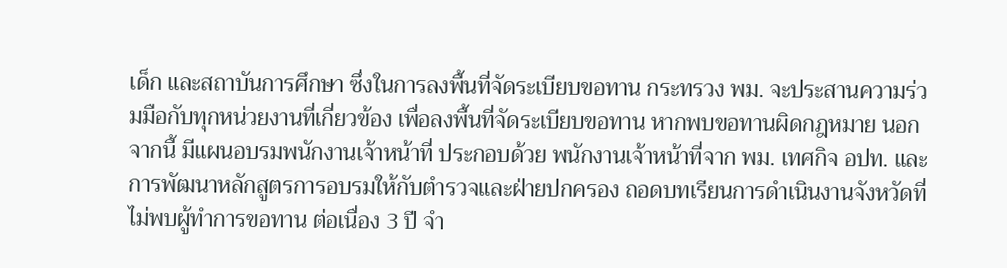เด็ก และสถาบันการศึกษา ซึ่งในการลงพื้นที่จัดระเบียบขอทาน กระทรวง พม. จะประสานความร่วมมือกับทุกหน่วยงานที่เกี่ยวข้อง เพื่อลงพื้นที่จัดระเบียบขอทาน หากพบขอทานผิดกฎหมาย นอกจากนี้ มีแผนอบรมพนักงานเจ้าหน้าที่ ประกอบด้วย พนักงานเจ้าหน้าที่จาก พม. เทศกิจ อปท. และการพัฒนาหลักสูตรการอบรมให้กับตำรวจและฝ่ายปกครอง ถอดบทเรียนการดำเนินงานจังหวัดที่ไม่พบผู้ทำการขอทาน ต่อเนื่อง 3 ปี จำ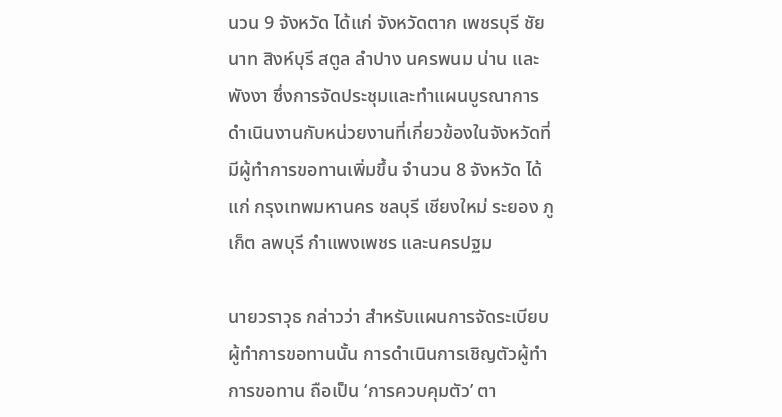นวน 9 จังหวัด ได้แก่ จังหวัดตาก เพชรบุรี ชัยนาท สิงห์บุรี สตูล ลำปาง นครพนม น่าน และพังงา ซึ่งการจัดประชุมและทำแผนบูรณาการดำเนินงานกับหน่วยงานที่เกี่ยวข้องในจังหวัดที่มีผู้ทำการขอทานเพิ่มขึ้น จำนวน 8 จังหวัด ได้แก่ กรุงเทพมหานคร ชลบุรี เชียงใหม่ ระยอง ภูเก็ต ลพบุรี กำแพงเพชร และนครปฐม

นายวราวุธ กล่าวว่า สำหรับแผนการจัดระเบียบผู้ทำการขอทานนั้น การดำเนินการเชิญตัวผู้ทำการขอทาน ถือเป็น ‘การควบคุมตัว’ ตา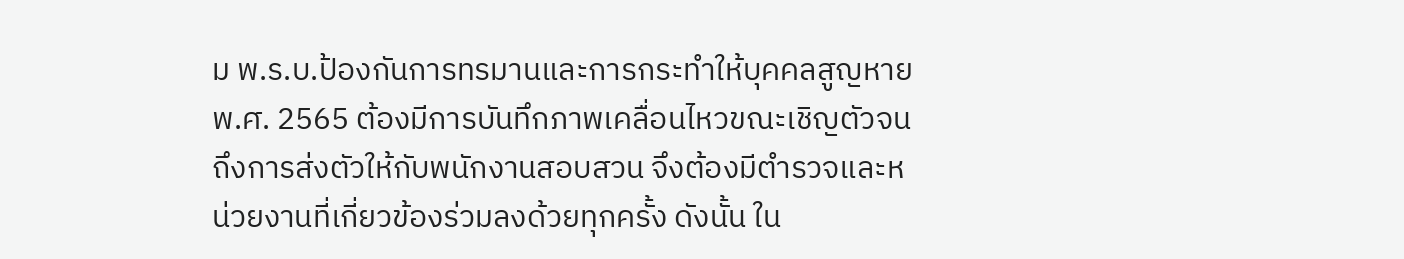ม พ.ร.บ.ป้องกันการทรมานและการกระทำให้บุคคลสูญหาย พ.ศ. 2565 ต้องมีการบันทึกภาพเคลื่อนไหวขณะเชิญตัวจนถึงการส่งตัวให้กับพนักงานสอบสวน จึงต้องมีตำรวจและหน่วยงานที่เกี่ยวข้องร่วมลงด้วยทุกครั้ง ดังนั้น ใน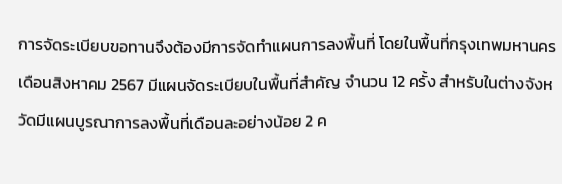การจัดระเบียบขอทานจึงต้องมีการจัดทำแผนการลงพื้นที่ โดยในพื้นที่กรุงเทพมหานคร เดือนสิงหาคม 2567 มีแผนจัดระเบียบในพื้นที่สำคัญ จำนวน 12 ครั้ง สำหรับในต่างจังหวัดมีแผนบูรณาการลงพื้นที่เดือนละอย่างน้อย 2 ค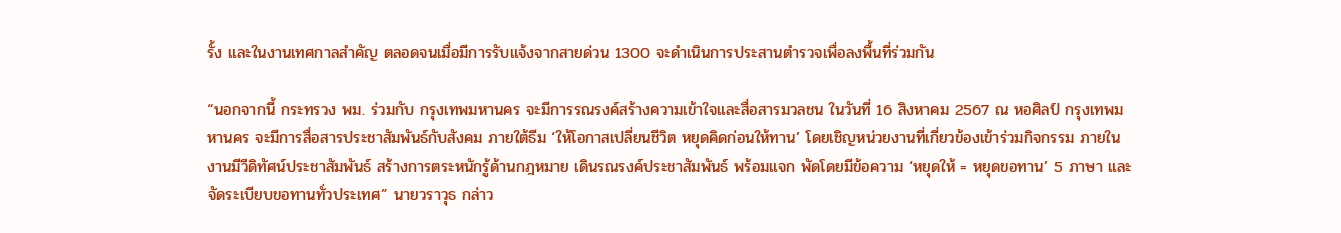รั้ง และในงานเทศกาลสำคัญ ตลอดจนเมื่อมีการรับแจ้งจากสายด่วน 1300 จะดำเนินการประสานตำรวจเพื่อลงพื้นที่ร่วมกัน

“นอกจากนี้ กระทรวง พม. ร่วมกับ กรุงเทพมหานคร จะมีการรณรงค์สร้างความเข้าใจและสื่อสารมวลชน ในวันที่ 16 สิงหาคม 2567 ณ หอศิลป์ กรุงเทพมหานคร จะมีการสื่อสารประชาสัมพันธ์กับสังคม ภายใต้ธีม ‘ให้โอกาสเปลี่ยนชีวิต หยุดคิดก่อนให้ทาน’ โดยเชิญหน่วยงานที่เกี่ยวข้องเข้าร่วมกิจกรรม ภายในงานมีวีดิทัศน์ประชาสัมพันธ์ สร้างการตระหนักรู้ด้านกฎหมาย เดินรณรงค์ประชาสัมพันธ์ พร้อมแจก พัดโดยมีข้อความ ‘หยุดให้ = หยุดขอทาน’ 5 ภาษา และจัดระเบียบขอทานทั่วประเทศ” นายวราวุธ กล่าว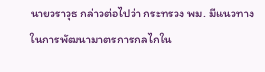นายวราวุธ กล่าวต่อไปว่า กระทรวง พม. มีแนวทางในการพัฒนามาตรการกลไกใน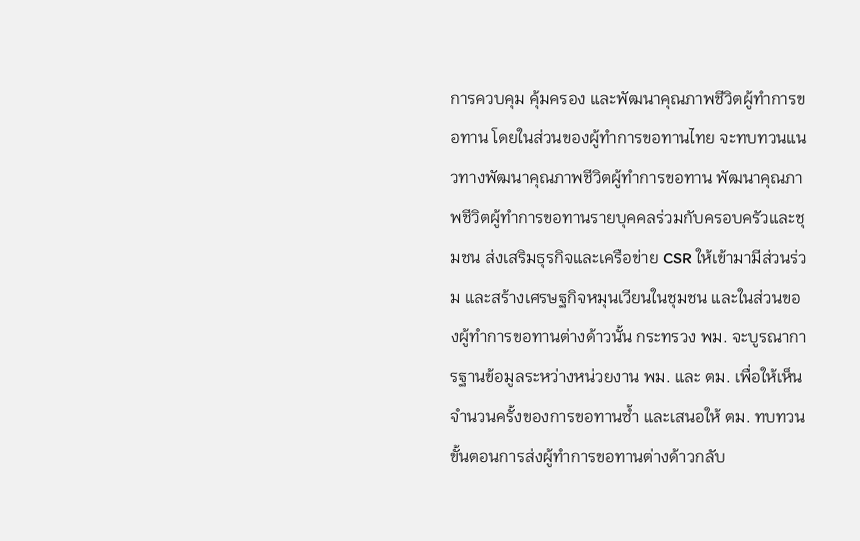การควบคุม คุ้มครอง และพัฒนาคุณภาพชีวิตผู้ทำการขอทาน โดยในส่วนของผู้ทำการขอทานไทย จะทบทวนแนวทางพัฒนาคุณภาพชีวิตผู้ทำการขอทาน พัฒนาคุณภาพชีวิตผู้ทำการขอทานรายบุคคลร่วมกับครอบครัวและชุมชน ส่งเสริมธุรกิจและเครือข่าย CSR ให้เข้ามามีส่วนร่วม และสร้างเศรษฐกิจหมุนเวียนในชุมชน และในส่วนของผู้ทำการขอทานต่างด้าวนั้น กระทรวง พม. จะบูรณาการฐานข้อมูลระหว่างหน่วยงาน พม. และ ตม. เพื่อให้เห็นจำนวนครั้งของการขอทานซ้ำ และเสนอให้ ตม. ทบทวนขั้นตอนการส่งผู้ทำการขอทานต่างด้าวกลับ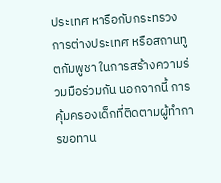ประเทศ หารือกับกระทรวงการต่างประเทศ หรือสถานทูตกัมพูชา ในการสร้างความร่วมมือร่วมกัน นอกจากนี้ การคุ้มครองเด็กที่ติดตามผู้ทำการขอทาน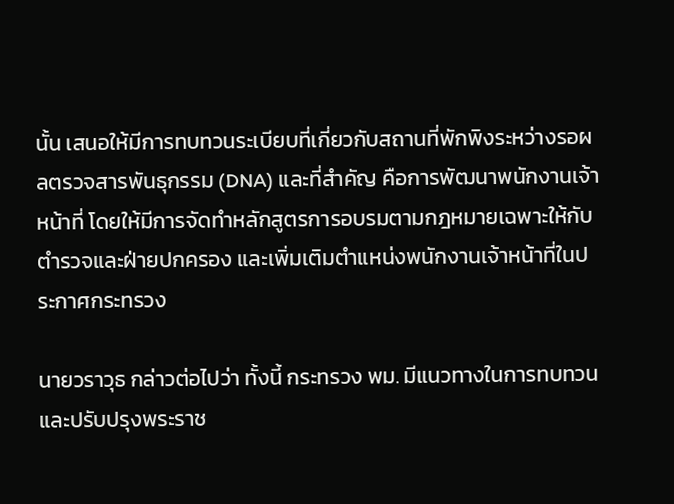นั้น เสนอให้มีการทบทวนระเบียบที่เกี่ยวกับสถานที่พักพิงระหว่างรอผลตรวจสารพันธุกรรม (DNA) และที่สำคัญ คือการพัฒนาพนักงานเจ้าหน้าที่ โดยให้มีการจัดทำหลักสูตรการอบรมตามกฎหมายเฉพาะให้กับตำรวจและฝ่ายปกครอง และเพิ่มเติมตำแหน่งพนักงานเจ้าหน้าที่ในประกาศกระทรวง

นายวราวุธ กล่าวต่อไปว่า ทั้งนี้ กระทรวง พม. มีแนวทางในการทบทวนและปรับปรุงพระราช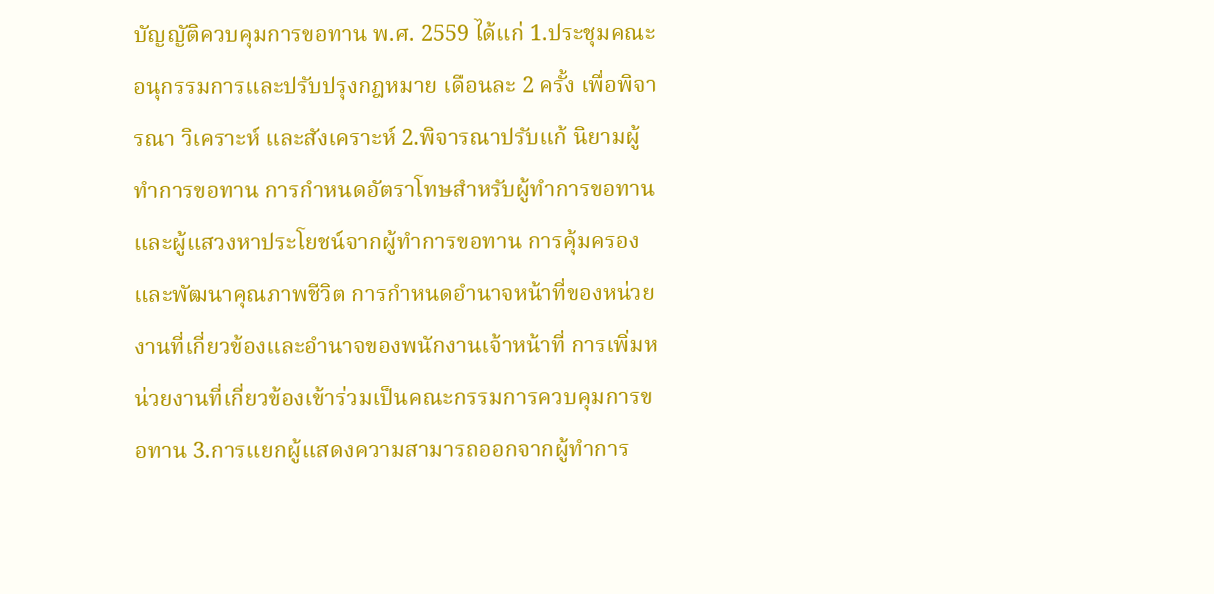บัญญัติควบคุมการขอทาน พ.ศ. 2559 ได้แก่ 1.ประชุมคณะอนุกรรมการและปรับปรุงกฎหมาย เดือนละ 2 ครั้ง เพื่อพิจารณา วิเคราะห์ และสังเคราะห์ 2.พิจารณาปรับแก้ นิยามผู้ทำการขอทาน การกำหนดอัตราโทษสำหรับผู้ทำการขอทานและผู้แสวงหาประโยชน์จากผู้ทำการขอทาน การคุ้มครองและพัฒนาคุณภาพชีวิต การกำหนดอำนาจหน้าที่ของหน่วยงานที่เกี่ยวข้องและอำนาจของพนักงานเจ้าหน้าที่ การเพิ่มหน่วยงานที่เกี่ยวข้องเข้าร่วมเป็นคณะกรรมการควบคุมการขอทาน 3.การแยกผู้แสดงความสามารถออกจากผู้ทำการ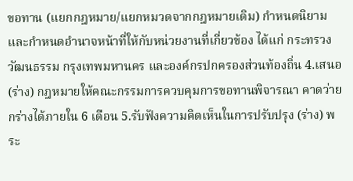ขอทาน (แยกกฎหมาย/แยกหมวดจากกฎหมายเดิม) กำหนดนิยาม และกำหนดอำนาจหน้าที่ให้กับหน่วยงานที่เกี่ยวข้อง ได้แก่ กระทรวงวัฒนธรรม กรุงเทพมหานคร และองค์กรปกครองส่วนท้องถิ่น 4.เสนอ (ร่าง) กฎหมายให้คณะกรรมการควบคุมการขอทานพิจารณา คาดว่ายกร่างได้ภายใน 6 เดือน 5.รับฟังความคิดเห็นในการปรับปรุง (ร่าง) พระ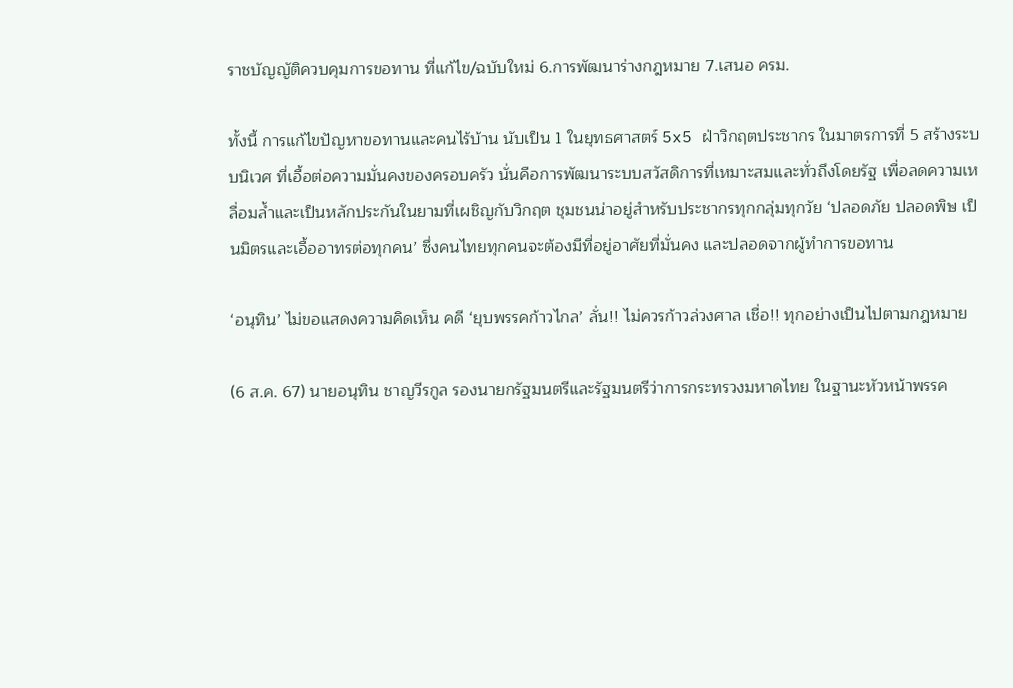ราชบัญญัติควบคุมการขอทาน ที่แก้ไข/ฉบับใหม่ 6.การพัฒนาร่างกฎหมาย 7.เสนอ ครม.

ทั้งนี้ การแก้ไขปัญหาขอทานและคนไร้บ้าน นับเป็น 1 ในยุทธศาสตร์ 5x5 ฝ่าวิกฤตประชากร ในมาตรการที่ 5 สร้างระบบนิเวศ ที่เอื้อต่อความมั่นคงของครอบครัว นั่นคือการพัฒนาระบบสวัสดิการที่เหมาะสมและทั่วถึงโดยรัฐ เพื่อลดความเหลื่อมล้ำและเป็นหลักประกันในยามที่เผชิญกับวิกฤต ชุมชนน่าอยู่สำหรับประชากรทุกกลุ่มทุกวัย ‘ปลอดภัย ปลอดพิษ เป็นมิตรและเอื้ออาทรต่อทุกคน’ ซึ่งคนไทยทุกคนจะต้องมีที่อยู่อาศัยที่มั่นคง และปลอดจากผู้ทำการขอทาน

‘อนุทิน’ ไม่ขอแสดงความคิดเห็น คดี ‘ยุบพรรคก้าวไกล’ ลั่น!! ไม่ควรก้าวล่วงศาล เชื่อ!! ทุกอย่างเป็นไปตามกฎหมาย

(6 ส.ค. 67) นายอนุทิน ชาญวีรกูล รองนายกรัฐมนตรีและรัฐมนตรีว่าการกระทรวงมหาดไทย ในฐานะหัวหน้าพรรค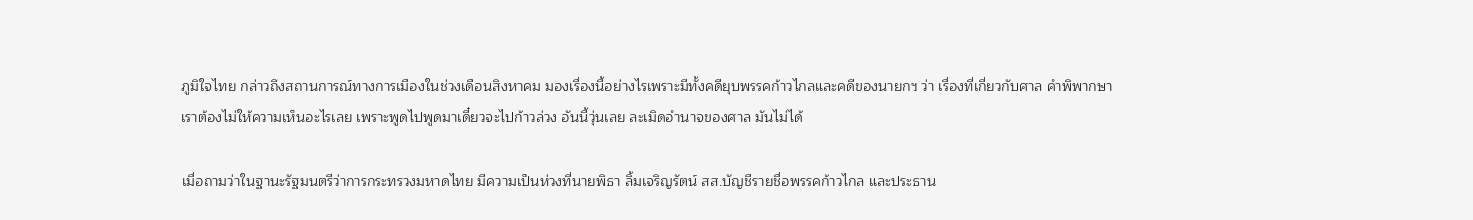ภูมิใจไทย กล่าวถึงสถานการณ์ทางการเมืองในช่วงเดือนสิงหาคม มองเรื่องนี้อย่างไรเพราะมีทั้งคดียุบพรรคก้าวไกลและคดีของนายกฯ ว่า เรื่องที่เกี่ยวกับศาล คำพิพากษา เราต้องไม่ให้ความเห็นอะไรเลย เพราะพูดไปพูดมาเดี๋ยวจะไปก้าวล่วง อันนี้วุ่นเลย ละเมิดอำนาจของศาล มันไม่ได้

เมื่อถามว่าในฐานะรัฐมนตรีว่าการกระทรวงมหาดไทย มีความเป็นห่วงที่นายพิธา ลิ้มเจริญรัตน์ สส.บัญชีรายชื่อพรรคก้าวไกล และประธาน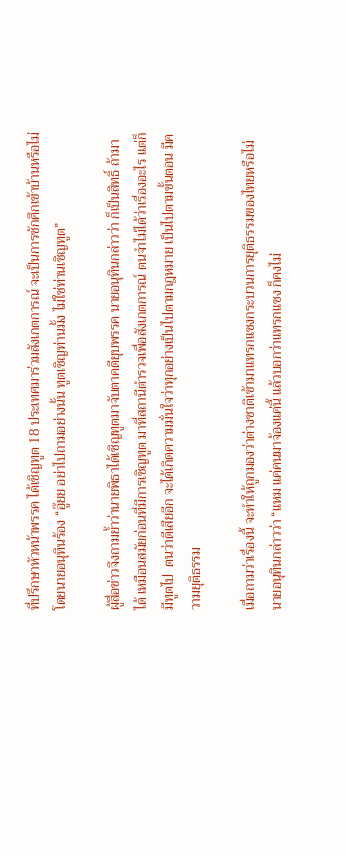ที่ปรึกษาหัวหน้าพรรค ได้เชิญทูต 18 ประเทศมาร่วมสังเกตการณ์ จะเป็นการชักศึกเข้าบ้านหรือไม่ โดยนายอนุทินร้อง “อู๊ยย อย่าไปถามอย่างนั้น ทูตเชิญท่านมั้ง ไม่ใช่ท่านเชิญทูต”

ผู้สื่อข่าวจึงถามย้ำว่านายพิธาได้เชิญทูตมาจับตาคดียุบพรรค นายอนุทินกล่าวว่า ก็เป็นสิทธิ์ ถ้ามาได้ เหมือนสมัยก่อนที่มีการเชิญทูต มาที่สถานีตำรวจเพื่อสังเกตการณ์ ตนจำไม่ได้ว่าเรื่องอะไร แต่ก็มีทูตไป  ตนว่าดีเสียอีก จะได้เกิดความมั่นใจว่าทุกอย่างเป็นไปตามกฎหมาย เป็นไปตามขั้นตอน มีความยุติธรรม

เมื่อถามว่าเรื่องนี้ จะทำให้ถูกมองว่าต่างชาติเข้ามาแทรกแซงกระบวนการยุติธรรมของไทยหรือไม่ นายอนุทินกล่าวว่า “แหม แค่คนมาจ้องแค่นี้ แล้วบอกว่าแทรกแซง ก็คงไม่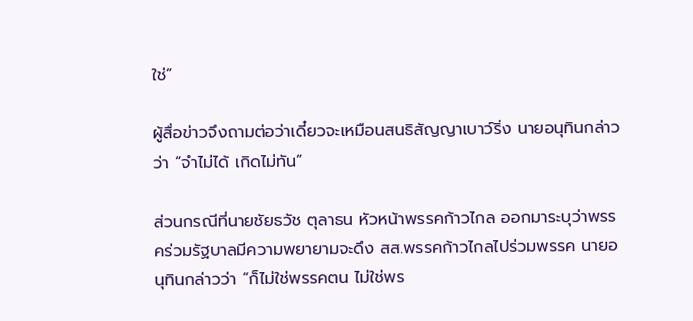ใช่”

ผู้สื่อข่าวจึงถามต่อว่าเดี๋ยวจะเหมือนสนธิสัญญาเบาว์ริ่ง นายอนุทินกล่าวว่า “จำไม่ได้ เกิดไม่ทัน”

ส่วนกรณีที่นายชัยธวัช ตุลาธน หัวหน้าพรรคก้าวไกล ออกมาระบุว่าพรรคร่วมรัฐบาลมีความพยายามจะดึง สส.พรรคก้าวไกลไปร่วมพรรค นายอนุทินกล่าวว่า “ก็ไม่ใช่พรรคตน ไม่ใช่พร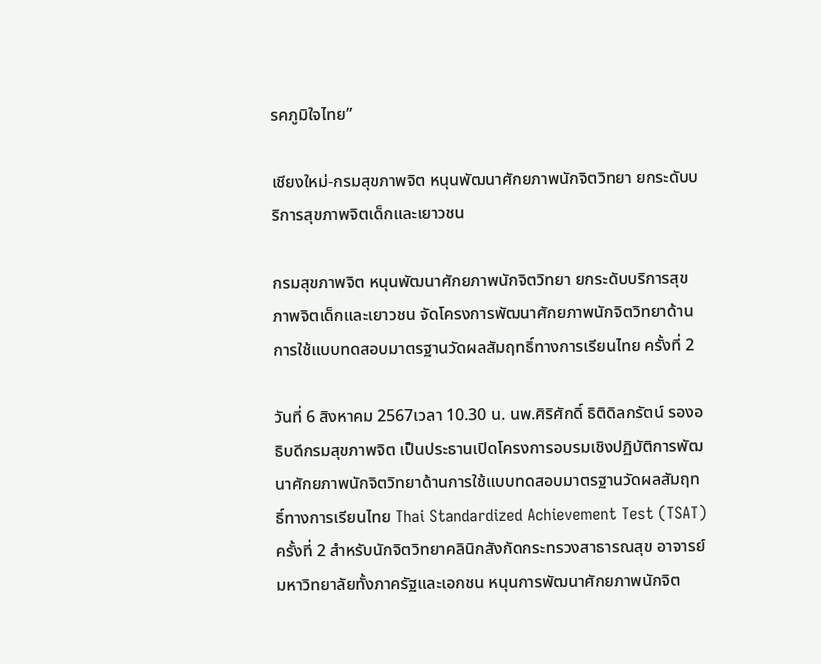รคภูมิใจไทย”

เชียงใหม่-กรมสุขภาพจิต หนุนพัฒนาศักยภาพนักจิตวิทยา ยกระดับบริการสุขภาพจิตเด็กและเยาวชน

กรมสุขภาพจิต หนุนพัฒนาศักยภาพนักจิตวิทยา ยกระดับบริการสุขภาพจิตเด็กและเยาวชน จัดโครงการพัฒนาศักยภาพนักจิตวิทยาด้านการใช้แบบทดสอบมาตรฐานวัดผลสัมฤทธิ์ทางการเรียนไทย ครั้งที่ 2

วันที่ 6 สิงหาคม 2567เวลา 10.30 น. นพ.ศิริศักดิ์ ธิติดิลกรัตน์ รองอธิบดีกรมสุขภาพจิต เป็นประธานเปิดโครงการอบรมเชิงปฏิบัติการพัฒนาศักยภาพนักจิตวิทยาด้านการใช้แบบทดสอบมาตรฐานวัดผลสัมฤทธิ์ทางการเรียนไทย Thai Standardized Achievement Test (TSAT) ครั้งที่ 2 สำหรับนักจิตวิทยาคลินิกสังกัดกระทรวงสาธารณสุข อาจารย์มหาวิทยาลัยทั้งภาครัฐและเอกชน หนุนการพัฒนาศักยภาพนักจิต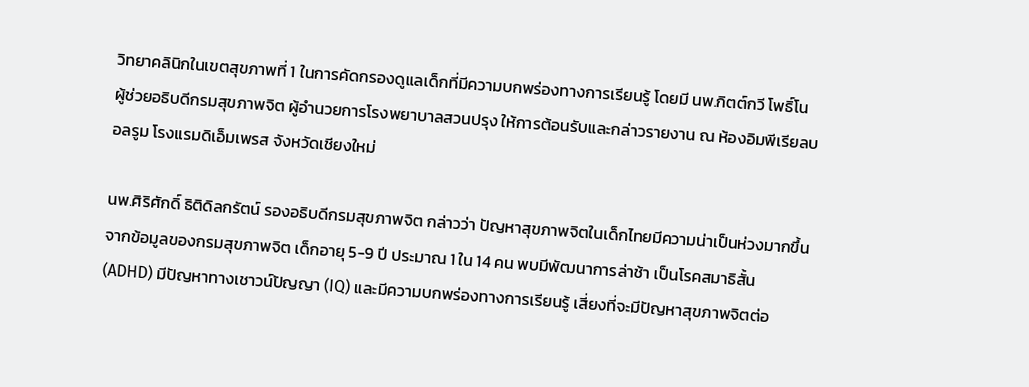วิทยาคลินิกในเขตสุขภาพที่ 1 ในการคัดกรองดูแลเด็กที่มีความบกพร่องทางการเรียนรู้ โดยมี นพ.กิตต์กวี โพธิ์โน ผู้ช่วยอธิบดีกรมสุขภาพจิต ผู้อำนวยการโรงพยาบาลสวนปรุง ให้การต้อนรับและกล่าวรายงาน ณ ห้องอิมพีเรียลบอลรูม โรงแรมดิเอ็มเพรส จังหวัดเชียงใหม่

นพ.ศิริศักดิ์ ธิติดิลกรัตน์ รองอธิบดีกรมสุขภาพจิต กล่าวว่า ปัญหาสุขภาพจิตในเด็กไทยมีความน่าเป็นห่วงมากขึ้น จากข้อมูลของกรมสุขภาพจิต เด็กอายุ 5-9 ปี ประมาณ 1 ใน 14 คน พบมีพัฒนาการล่าช้า เป็นโรคสมาธิสั้น (ADHD) มีปัญหาทางเชาวน์ปัญญา (IQ) และมีความบกพร่องทางการเรียนรู้ เสี่ยงที่จะมีปัญหาสุขภาพจิตต่อ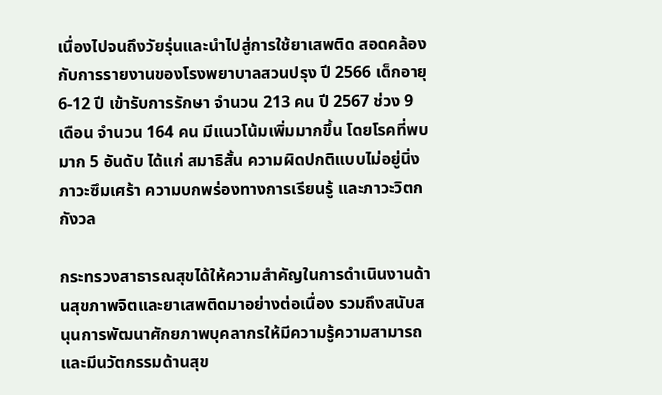เนื่องไปจนถึงวัยรุ่นและนำไปสู่การใช้ยาเสพติด สอดคล้องกับการรายงานของโรงพยาบาลสวนปรุง ปี 2566 เด็กอายุ 6-12 ปี เข้ารับการรักษา จำนวน 213 คน ปี 2567 ช่วง 9 เดือน จำนวน 164 คน มีแนวโน้มเพิ่มมากขึ้น โดยโรคที่พบมาก 5 อันดับ ได้แก่ สมาธิสั้น ความผิดปกติแบบไม่อยู่นิ่ง ภาวะซึมเศร้า ความบกพร่องทางการเรียนรู้ และภาวะวิตกกังวล

กระทรวงสาธารณสุขได้ให้ความสำคัญในการดำเนินงานด้านสุขภาพจิตและยาเสพติดมาอย่างต่อเนื่อง รวมถึงสนับสนุนการพัฒนาศักยภาพบุคลากรให้มีความรู้ความสามารถและมีนวัตกรรมด้านสุข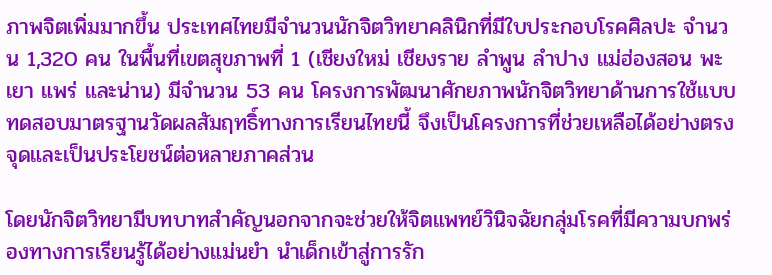ภาพจิตเพิ่มมากขึ้น ประเทศไทยมีจำนวนนักจิตวิทยาคลินิกที่มีใบประกอบโรคศิลปะ จำนวน 1,320 คน ในพื้นที่เขตสุขภาพที่ 1 (เชียงใหม่ เชียงราย ลำพูน ลำปาง แม่ฮ่องสอน พะเยา แพร่ และน่าน) มีจำนวน 53 คน โครงการพัฒนาศักยภาพนักจิตวิทยาด้านการใช้แบบทดสอบมาตรฐานวัดผลสัมฤทธิ์ทางการเรียนไทยนี้ จึงเป็นโครงการที่ช่วยเหลือได้อย่างตรงจุดและเป็นประโยชน์ต่อหลายภาคส่วน

โดยนักจิตวิทยามีบทบาทสำคัญนอกจากจะช่วยให้จิตแพทย์วินิจฉัยกลุ่มโรคที่มีความบกพร่องทางการเรียนรู้ได้อย่างแม่นยำ นำเด็กเข้าสู่การรัก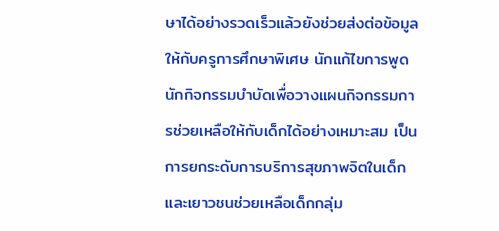ษาได้อย่างรวดเร็วแล้วยังช่วยส่งต่อข้อมูลให้กับครูการศึกษาพิเศษ นักแก้ไขการพูด นักกิจกรรมบำบัดเพื่อวางแผนกิจกรรมการช่วยเหลือให้กับเด็กได้อย่างเหมาะสม เป็นการยกระดับการบริการสุขภาพจิตในเด็กและเยาวชนช่วยเหลือเด็กกลุ่ม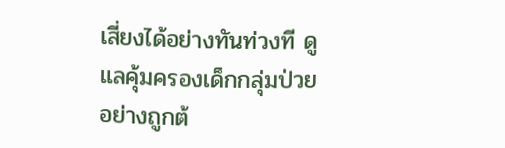เสี่ยงได้อย่างทันท่วงที ดูแลคุ้มครองเด็กกลุ่มป่วยอย่างถูกต้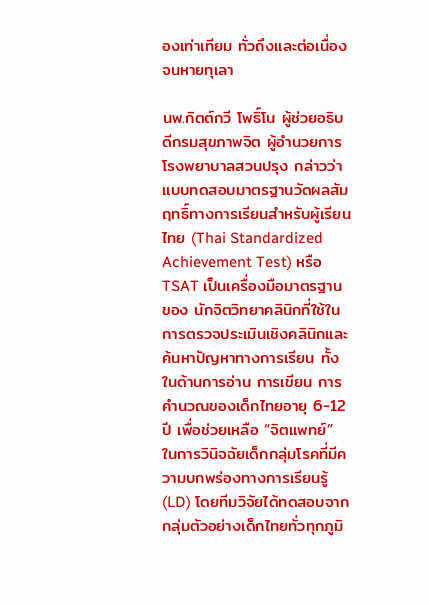องเท่าเทียม ทั่วถึงและต่อเนื่องจนหายทุเลา

นพ.กิตต์กวี โพธิ์โน ผู้ช่วยอธิบดีกรมสุขภาพจิต ผู้อำนวยการโรงพยาบาลสวนปรุง กล่าวว่า แบบทดสอบมาตรฐานวัดผลสัมฤทธิ์ทางการเรียนสำหรับผู้เรียนไทย (Thai Standardized Achievement Test) หรือ TSAT เป็นเครื่องมือมาตรฐานของ นักจิตวิทยาคลินิกที่ใช้ในการตรวจประเมินเชิงคลินิกและค้นหาปัญหาทางการเรียน ทั้งในด้านการอ่าน การเขียน การคำนวณของเด็กไทยอายุ 6-12 ปี เพื่อช่วยเหลือ “จิตแพทย์” ในการวินิจฉัยเด็กกลุ่มโรคที่มีความบกพร่องทางการเรียนรู้ (LD) โดยทีมวิจัยได้ทดสอบจากกลุ่มตัวอย่างเด็กไทยทั่วทุกภูมิ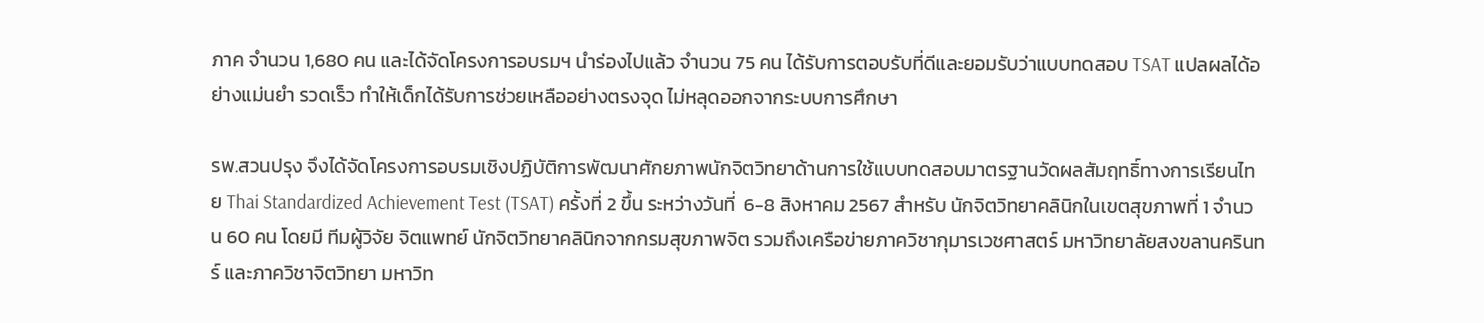ภาค จำนวน 1,680 คน และได้จัดโครงการอบรมฯ นำร่องไปแล้ว จำนวน 75 คน ได้รับการตอบรับที่ดีและยอมรับว่าแบบทดสอบ TSAT แปลผลได้อย่างแม่นยำ รวดเร็ว ทำให้เด็กได้รับการช่วยเหลืออย่างตรงจุด ไม่หลุดออกจากระบบการศึกษา

รพ.สวนปรุง จึงได้จัดโครงการอบรมเชิงปฏิบัติการพัฒนาศักยภาพนักจิตวิทยาด้านการใช้แบบทดสอบมาตรฐานวัดผลสัมฤทธิ์ทางการเรียนไทย Thai Standardized Achievement Test (TSAT) ครั้งที่ 2 ขึ้น ระหว่างวันที่  6-8 สิงหาคม 2567 สำหรับ นักจิตวิทยาคลินิกในเขตสุขภาพที่ 1 จำนวน 60 คน โดยมี ทีมผู้วิจัย จิตแพทย์ นักจิตวิทยาคลินิกจากกรมสุขภาพจิต รวมถึงเครือข่ายภาควิชากุมารเวชศาสตร์ มหาวิทยาลัยสงขลานครินทร์ และภาควิชาจิตวิทยา มหาวิท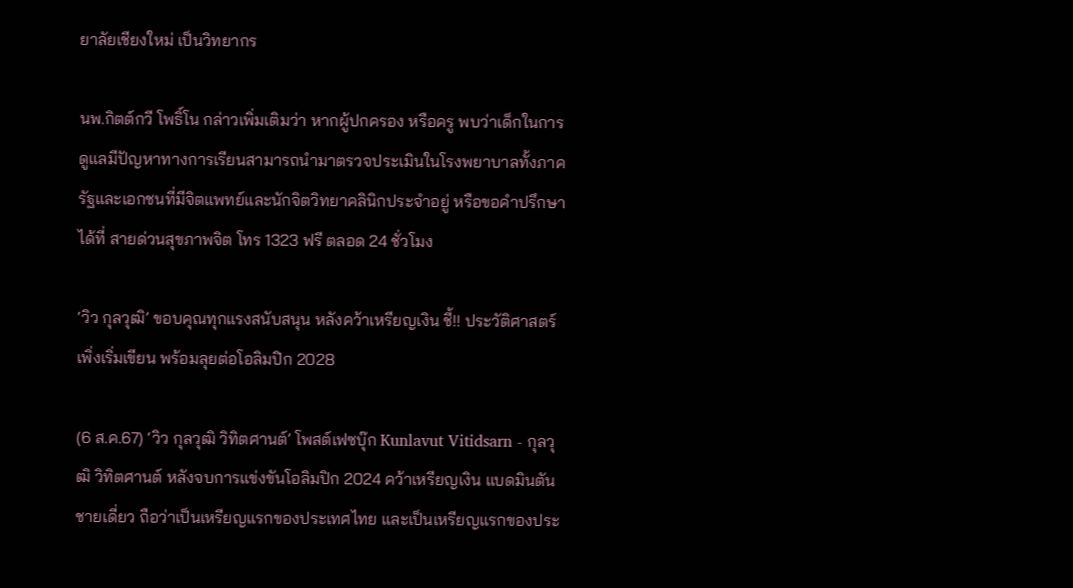ยาลัยเชียงใหม่ เป็นวิทยากร

นพ.กิตต์กวี โพธิ์โน กล่าวเพิ่มเติมว่า หากผู้ปกครอง หรือครู พบว่าเด็กในการดูแลมีปัญหาทางการเรียนสามารถนำมาตรวจประเมินในโรงพยาบาลทั้งภาครัฐและเอกชนที่มีจิตแพทย์และนักจิตวิทยาคลินิกประจำอยู่ หรือขอคำปรึกษาได้ที่ สายด่วนสุขภาพจิต โทร 1323 ฟรี ตลอด 24 ชั่วโมง

‘วิว กุลวุฒิ’ ขอบคุณทุกแรงสนับสนุน หลังคว้าเหรียญเงิน ชี้!! ประวัติศาสตร์เพิ่งเริ่มเขียน พร้อมลุยต่อโอลิมปิก 2028

(6 ส.ค.67) ‘วิว กุลวุฒิ วิทิตศานต์’ โพสต์เฟซบุ๊ก Kunlavut Vitidsarn - กุลวุฒิ วิทิตศานต์ หลังจบการแข่งขันโอลิมปิก 2024 คว้าเหรียญเงิน แบดมินตันชายเดี่ยว ถือว่าเป็นเหรียญแรกของประเทศไทย และเป็นเหรียญแรกของประ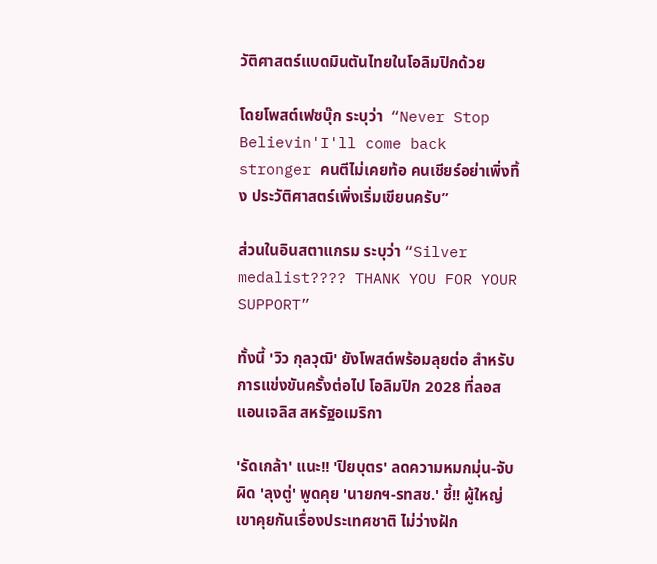วัติศาสตร์แบดมินตันไทยในโอลิมปิกด้วย

โดยโพสต์เฟซบุ๊ก ระบุว่า  “Never Stop Believin'I'll come back stronger คนตีไม่เคยท้อ คนเชียร์อย่าเพิ่งทิ้ง ประวัติศาสตร์เพิ่งเริ่มเขียนครับ”

ส่วนในอินสตาแกรม ระบุว่า “Silver medalist???? THANK YOU FOR YOUR SUPPORT”

ทั้งนี้ 'วิว กุลวุฒิ' ยังโพสต์พร้อมลุยต่อ สำหรับการแข่งขันครั้งต่อไป โอลิมปิก 2028 ที่ลอสแอนเจลิส สหรัฐอเมริกา

'รัดเกล้า' แนะ!! 'ปิยบุตร' ลดความหมกมุ่น-จับผิด 'ลุงตู่' พูดคุย 'นายกฯ-รทสช.' ชี้!! ผู้ใหญ่เขาคุยกันเรื่องประเทศชาติ ไม่ว่างฝัก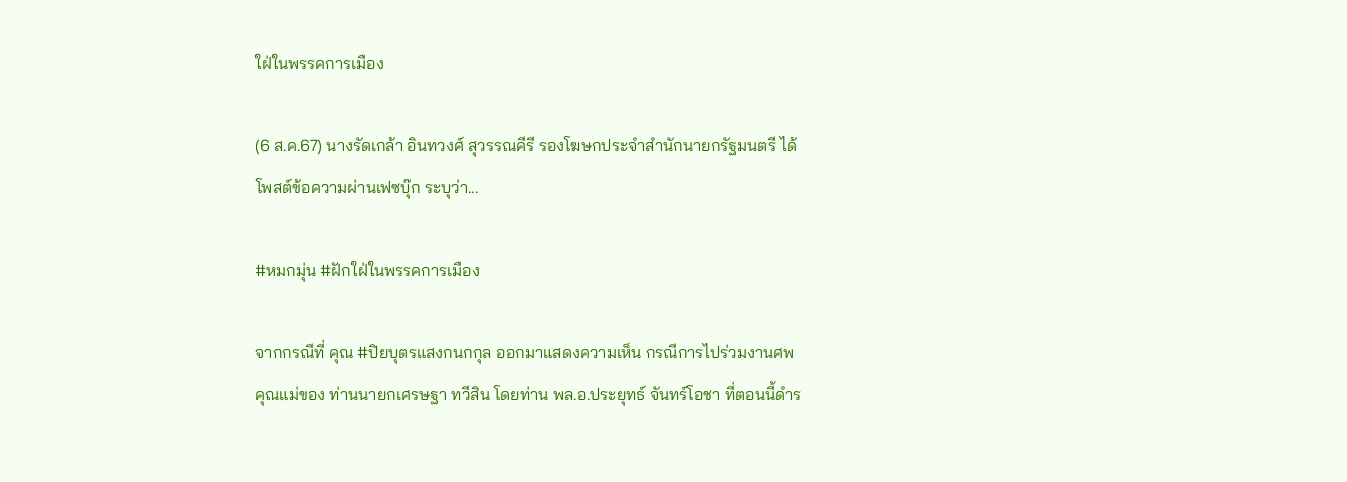ใฝ่ในพรรคการเมือง

(6 ส.ค.67) นางรัดเกล้า อินทวงศ์ สุวรรณคีรี รองโฆษกประจำสำนักนายกรัฐมนตรี ได้โพสต์ข้อความผ่านเฟซบุ๊ก ระบุว่า...

#หมกมุ่น #ฝักใฝ่ในพรรคการเมือง

จากกรณีที่ คุณ #ปิยบุตรแสงกนกกุล ออกมาแสดงความเห็น กรณีการไปร่วมงานศพคุณแม่ของ ท่านนายกเศรษฐา ทวีสิน โดยท่าน พล.อ.ประยุทธ์ จันทร์โอชา ที่ตอนนี้ดำร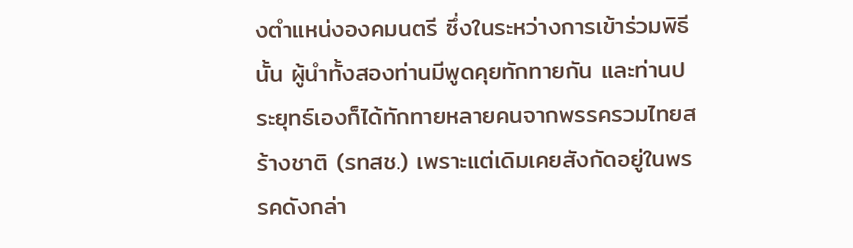งตำแหน่งองคมนตรี ซึ่งในระหว่างการเข้าร่วมพิธีนั้น ผู้นำทั้งสองท่านมีพูดคุยทักทายกัน และท่านประยุทธ์เองก็ได้ทักทายหลายคนจากพรรครวมไทยสร้างชาติ (รทสช.) เพราะแต่เดิมเคยสังกัดอยู่ในพรรคดังกล่า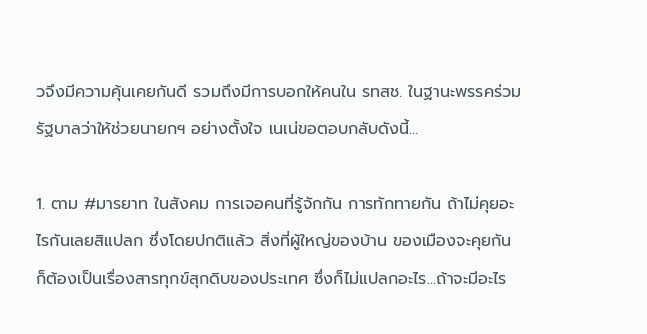วจึงมีความคุ้นเคยกันดี รวมถึงมีการบอกให้คนใน รทสช. ในฐานะพรรคร่วมรัฐบาลว่าให้ช่วยนายกฯ อย่างตั้งใจ เนเน่ขอตอบกลับดังนี้...

1. ตาม #มารยาท ในสังคม การเจอคนที่รู้จักกัน การทักทายกัน ถ้าไม่คุยอะไรกันเลยสิแปลก ซึ่งโดยปกติแล้ว สิ่งที่ผู้ใหญ่ของบ้าน ของเมืองจะคุยกัน ก็ต้องเป็นเรื่องสารทุกข์สุกดิบของประเทศ ซึ่งก็ไม่แปลกอะไร...ถ้าจะมีอะไร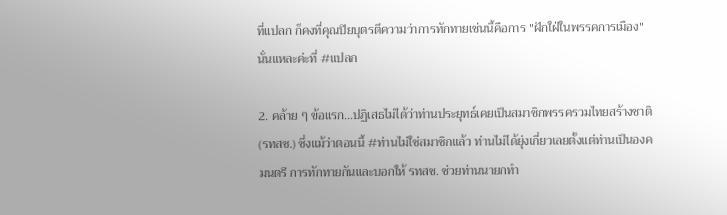ที่แปลก ก็คงที่คุณปิยบุตรตีความว่าการทักทายเช่นนี้คือการ "ฝักใฝ่ในพรรคการเมือง" นั่นแหละค่ะที่ #แปลก

2. คล้าย ๆ ข้อแรก...ปฏิเสธไม่ได้ว่าท่านประยุทธ์เคยเป็นสมาชิกพรรครวมไทยสร้างชาติ (รทสช.) ซึ่งแม้ว่าตอนนี้ #ท่านไม่ใช่สมาชิกแล้ว ท่านไม่ได้ยุ่งเกี่ยวเลยตั้งแต่ท่านเป็นองคมนตรี การทักทายกันและบอกให้ รทสช. ช่วยท่านนายกทำ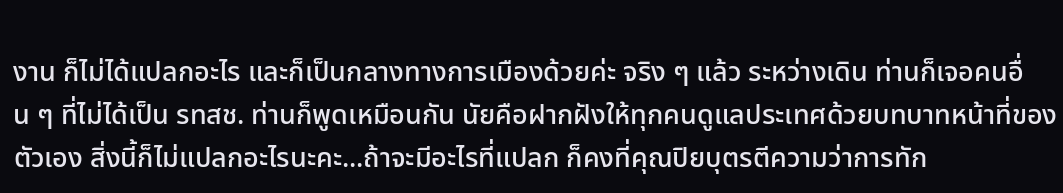งาน ก็ไม่ได้แปลกอะไร และก็เป็นกลางทางการเมืองด้วยค่ะ จริง ๆ แล้ว ระหว่างเดิน ท่านก็เจอคนอื่น ๆ ที่ไม่ได้เป็น รทสช. ท่านก็พูดเหมือนกัน นัยคือฝากฝังให้ทุกคนดูแลประเทศด้วยบทบาทหน้าที่ของตัวเอง สิ่งนี้ก็ไม่แปลกอะไรนะคะ...ถ้าจะมีอะไรที่แปลก ก็คงที่คุณปิยบุตรตีความว่าการทัก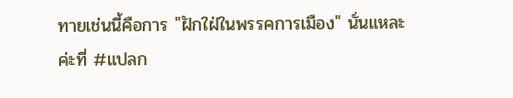ทายเช่นนี้คือการ "ฝักใฝ่ในพรรคการเมือง" นั่นแหละค่ะที่ #แปลก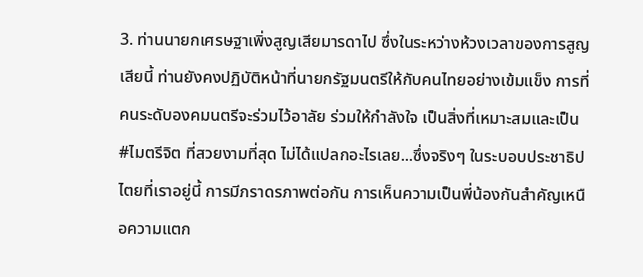3. ท่านนายกเศรษฐาเพิ่งสูญเสียมารดาไป ซึ่งในระหว่างห้วงเวลาของการสูญเสียนี้ ท่านยังคงปฏิบัติหน้าที่นายกรัฐมนตรีให้กับคนไทยอย่างเข้มแข็ง การที่คนระดับองคมนตรีจะร่วมไว้อาลัย ร่วมให้กำลังใจ เป็นสิ่งที่เหมาะสมและเป็น #ไมตรีจิต ที่สวยงามที่สุด ไม่ได้แปลกอะไรเลย...ซึ่งจริงๆ ในระบอบประชาธิปไตยที่เราอยู่นี้ การมีภราดรภาพต่อกัน การเห็นความเป็นพี่น้องกันสำคัญเหนือความแตก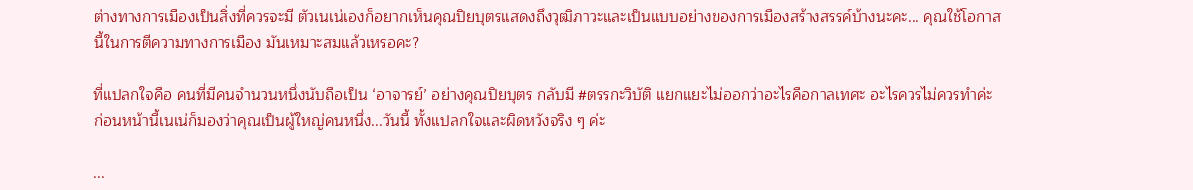ต่างทางการเมืองเป็นสิ่งที่ควรจะมี ตัวเนเน่เองก็อยากเห็นคุณปิยบุตรแสดงถึงวุฒิภาวะและเป็นแบบอย่างของการเมืองสร้างสรรค์บ้างนะคะ... คุณใช้โอกาสนี้ในการตีความทางการเมือง มันเหมาะสมแล้วเหรอคะ?

ที่แปลกใจคือ คนที่มีคนจำนวนหนึ่งนับถือเป็น ‘อาจารย์’ อย่างคุณปิยบุตร กลับมี #ตรรกะวิบัติ แยกแยะไม่ออกว่าอะไรคือกาลเทศะ อะไรควรไม่ควรทำค่ะ ก่อนหน้านี้เนเน่ก็มองว่าคุณเป็นผู้ใหญ่คนหนึ่ง...วันนี้ ทั้งแปลกใจและผิดหวังจริง ๆ ค่ะ

...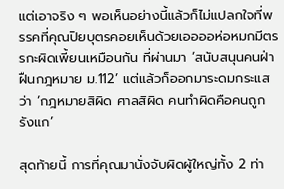แต่เอาจริง ๆ พอเห็นอย่างนี้แล้วก็ไม่แปลกใจที่พรรคที่คุณปิยบุตรคอยเห็นด้วยเออออห่อหมกมีตรรกะผิดเพี้ยนเหมือนกัน ที่ผ่านมา ‘สนับสนุนคนฝ่าฝืนกฎหมาย ม.112’ แต่แล้วก็ออกมาระดมกระแสว่า ‘กฎหมายสิผิด ศาลสิผิด คนทำผิดคือคนถูกรังแก’

สุดท้ายนี้ การที่คุณมานั่งจับผิดผู้ใหญ่ทั้ง 2 ท่า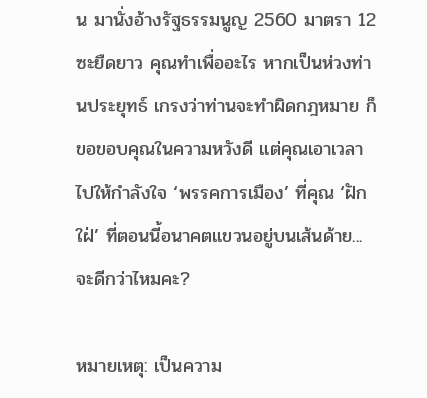น มานั่งอ้างรัฐธรรมนูญ 2560 มาตรา 12 ซะยืดยาว คุณทำเพื่ออะไร หากเป็นห่วงท่านประยุทธ์ เกรงว่าท่านจะทำผิดกฎหมาย ก็ขอขอบคุณในความหวังดี แต่คุณเอาเวลาไปให้กำลังใจ ‘พรรคการเมือง’ ที่คุณ ‘ฝักใฝ่’ ที่ตอนนี้อนาคตแขวนอยู่บนเส้นด้าย...จะดีกว่าไหมคะ?

หมายเหตุ: เป็นความ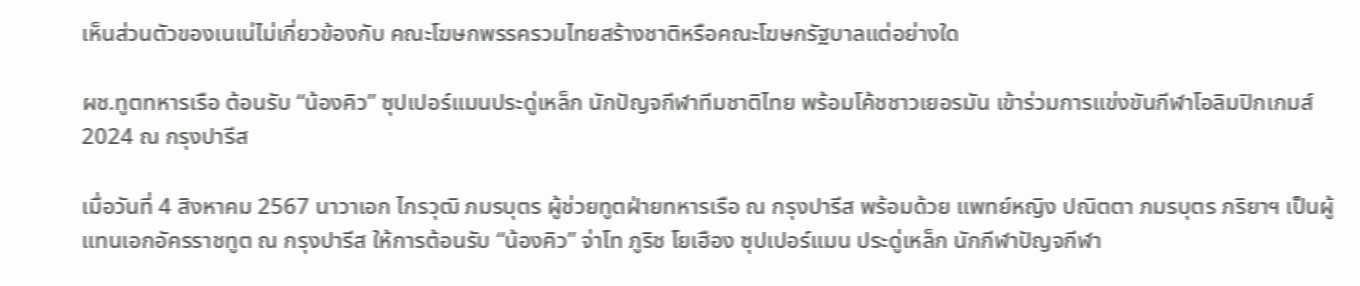เห็นส่วนตัวของเนเน่ไม่เกี่ยวข้องกับ คณะโฆษกพรรครวมไทยสร้างชาติหรือคณะโฆษกรัฐบาลแต่อย่างใด

ผช.ทูตทหารเรือ ต้อนรับ “น้องคิว” ซุปเปอร์แมนประดู่เหล็ก นักปัญจกีฬาทีมชาติไทย พร้อมโค้ชชาวเยอรมัน เข้าร่วมการแข่งขันกีฬาโอลิมปิกเกมส์ 2024 ณ กรุงปารีส

เมื่อวันที่ 4 สิงหาคม 2567 นาวาเอก ไกรวุฒิ ภมรบุตร ผู้ช่วยทูตฝ่ายทหารเรือ ณ กรุงปารีส พร้อมด้วย แพทย์หญิง ปณิตตา ภมรบุตร ภริยาฯ เป็นผู้แทนเอกอัครราชทูต ณ กรุงปารีส ให้การต้อนรับ “น้องคิว” จ่าโท ภูริช โยเฮือง ซุปเปอร์แมน ประดู่เหล็ก นักกีฬาปัญจกีฬา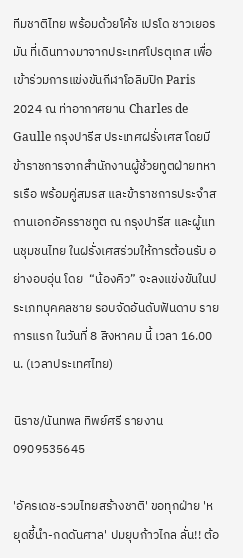ทีมชาติไทย พร้อมด้วยโค้ช เปรโด ชาวเยอรมัน ที่เดินทางมาจากประเทศโปรตุเกส เพื่อเข้าร่วมการแข่งขันกีฬาโอลิมปิก Paris 2024 ณ ท่าอากาศยาน Charles de Gaulle กรุงปารีส ประเทศฝรั่งเศส โดยมี ข้าราชการจากสำนักงานผู้ช้วยทูตฝ่ายทหารเรือ พร้อมคู่สมรส และข้าราชการประจำสถานเอกอัครราชทูต ณ กรุงปารีส และผู้แทนชุมชนไทย ในฝรั่งเศสร่วมให้การต้อนรับ อย่างอบอุ่น โดย  “น้องคิว” จะลงแข่งขันในประเภทบุคคลชาย รอบจัดอันดับฟันดาบ รายการแรก ในวันที่ 8 สิงหาคม นี้ เวลา 16.00 น. (เวลาประเทศไทย)

นิราช/นันทพล ทิพย์ศรี รายงาน 0909535645

'อัครเดช-รวมไทยสร้างชาติ' ขอทุกฝ่าย 'หยุดชี้นำ-กดดันศาล' ปมยุบก้าวไกล ลั่น!! ต้อ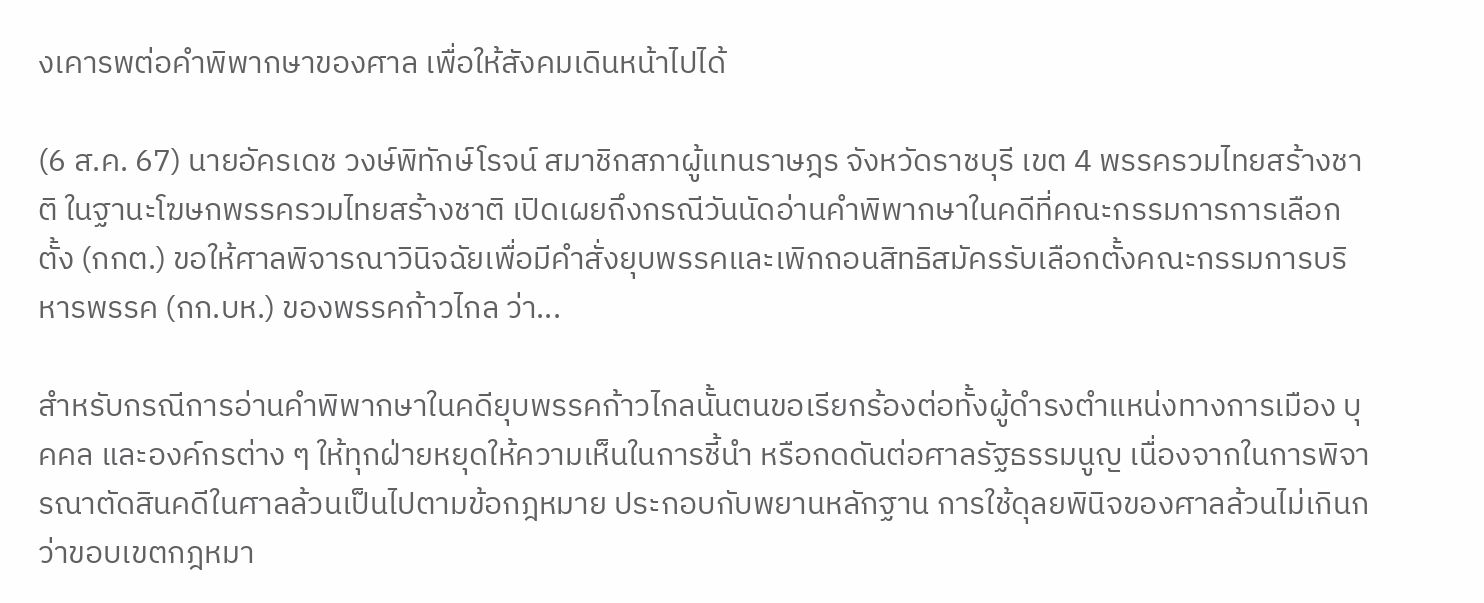งเคารพต่อคำพิพากษาของศาล เพื่อให้สังคมเดินหน้าไปได้

(6 ส.ค. 67) นายอัครเดช วงษ์พิทักษ์โรจน์ สมาชิกสภาผู้แทนราษฎร จังหวัดราชบุรี เขต 4 พรรครวมไทยสร้างชาติ ในฐานะโฆษกพรรครวมไทยสร้างชาติ เปิดเผยถึงกรณีวันนัดอ่านคำพิพากษาในคดีที่คณะกรรมการการเลือกตั้ง (กกต.) ขอให้ศาลพิจารณาวินิจฉัยเพื่อมีคำสั่งยุบพรรคและเพิกถอนสิทธิสมัครรับเลือกตั้งคณะกรรมการบริหารพรรค (กก.บห.) ของพรรคก้าวไกล ว่า...

สำหรับกรณีการอ่านคำพิพากษาในคดียุบพรรคก้าวไกลนั้นตนขอเรียกร้องต่อทั้งผู้ดำรงตำแหน่งทางการเมือง บุคคล และองค์กรต่าง ๆ ให้ทุกฝ่ายหยุดให้ความเห็นในการชี้นำ หรือกดดันต่อศาลรัฐธรรมนูญ เนื่องจากในการพิจารณาตัดสินคดีในศาลล้วนเป็นไปตามข้อกฎหมาย ประกอบกับพยานหลักฐาน การใช้ดุลยพินิจของศาลล้วนไม่เกินกว่าขอบเขตกฎหมา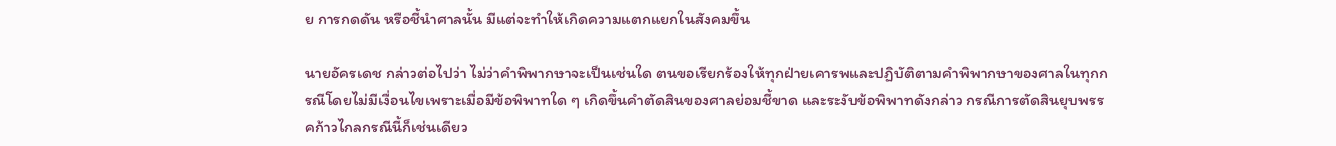ย การกดดัน หรือชี้นำศาลนั้น มีแต่จะทำให้เกิดความแตกแยกในสังคมขึ้น

นายอัครเดช กล่าวต่อไปว่า ไม่ว่าคำพิพากษาจะเป็นเช่นใด ตนขอเรียกร้องให้ทุกฝ่ายเคารพและปฏิบัติตามคำพิพากษาของศาลในทุกกรณีโดยไม่มีเงื่อนไขเพราะเมื่อมีข้อพิพาทใด ๆ เกิดขึ้นคำตัดสินของศาลย่อมชี้ขาด และระงับข้อพิพาทดังกล่าว กรณีการตัดสินยุบพรรคก้าวไกลกรณีนี้ก็เช่นเดียว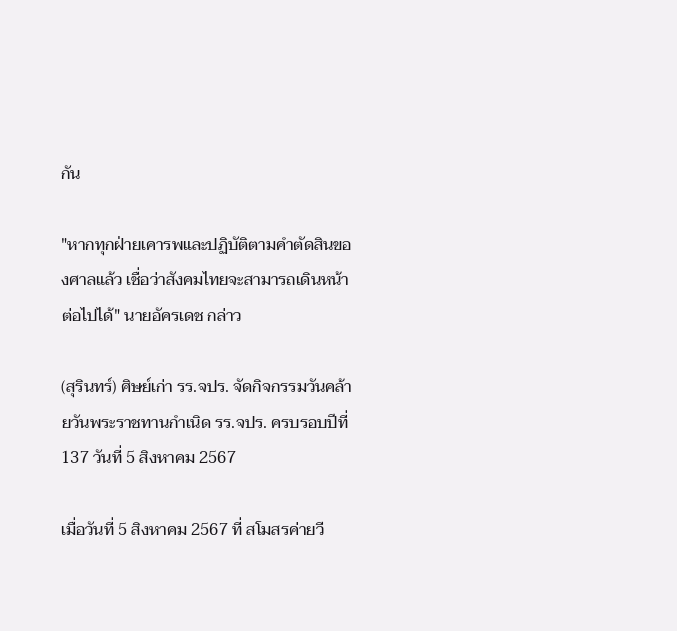กัน

"หากทุกฝ่ายเคารพและปฏิบัติตามคำตัดสินของศาลแล้ว เชื่อว่าสังคมไทยจะสามารถเดินหน้าต่อไปได้" นายอัครเดช กล่าว

(สุรินทร์) ศิษย์เก่า รร.จปร. จัดกิจกรรมวันคล้ายวันพระราชทานกำเนิด รร.จปร. ครบรอบปีที่ 137 วันที่ 5 สิงหาคม 2567

เมื่อวันที่ 5 สิงหาคม 2567 ที่ สโมสรค่ายวี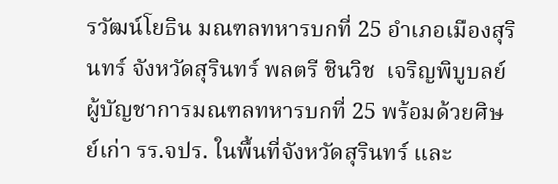รวัฒน์โยธิน มณฑลทหารบกที่ 25 อำเภอเมืองสุรินทร์ จังหวัดสุรินทร์ พลตรี ชินวิช  เจริญพิบูบลย์  ผู้บัญชาการมณฑลทหารบกที่ 25 พร้อมด้วยศิษย์เก่า รร.จปร. ในพื้นที่จังหวัดสุรินทร์ และ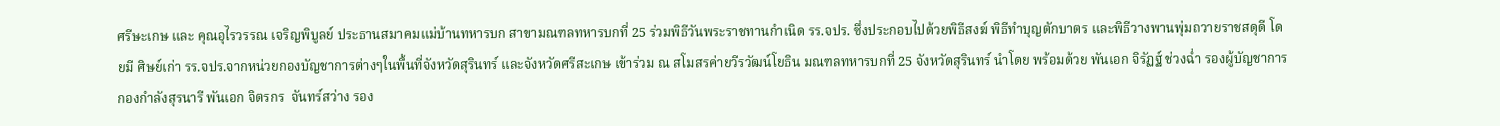ศรีษะเกษ และ คุณอุไรวรรณ เจริญพิบูลย์ ประธานสมาคมแม่บ้านทหารบก สาขามณฑลทหารบกที่ 25 ร่วมพิธีวันพระราชทานกำเนิด รร.จปร. ซึ่งประกอบไปด้วยพิธีสงฆ์ พิธีทำบุญตักบาตร และพิธีวางพานพุ่มถวายราชสดุดี โดยมี ศิษย์เก่า รร.จปร.จากหน่วยกองบัญชาการต่างๆในพื้นที่จังหวัดสุรินทร์ และจังหวัดศรีสะเกษ เข้าร่วม ณ สโมสรค่ายวีรวัฒน์โยธิน มณฑลทหารบกที่ 25 จังหวัดสุรินทร์ นำโดย พร้อมด้วย พันเอก จิรัฏฐ์ ช่วงฉ่ำ รองผู้บัญชาการกองกำลังสุรนารี พันเอก จิตรกร  จันทร์สว่าง รอง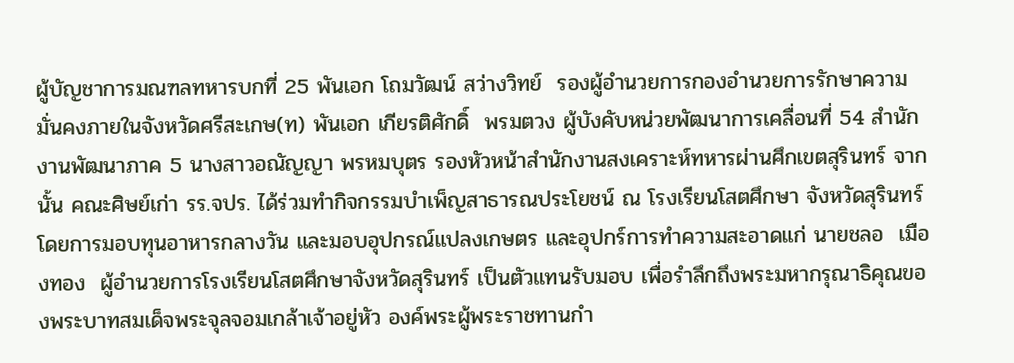ผู้บัญชาการมณฑลทหารบกที่ 25 พันเอก โถมวัฒน์ สว่างวิทย์  รองผู้อำนวยการกองอำนวยการรักษาความมั่นคงภายในจังหวัดศรีสะเกษ(ท) พันเอก เกียรติศักดิ์  พรมตวง ผู้บังคับหน่วยพัฒนาการเคลื่อนที่ 54 สำนักงานพัฒนาภาค 5 นางสาวอณัญญา พรหมบุตร รองหัวหน้าสำนักงานสงเคราะห์ทหารผ่านศึกเขตสุรินทร์ จากนั้น คณะศิษย์เก่า รร.จปร. ได้ร่วมทำกิจกรรมบำเพ็ญสาธารณประโยชน์ ณ โรงเรียนโสตศึกษา จังหวัดสุรินทร์  โดยการมอบทุนอาหารกลางวัน และมอบอุปกรณ์แปลงเกษตร และอุปกร์การทำความสะอาดแก่ นายชลอ  เมืองทอง  ผู้อำนวยการโรงเรียนโสตศึกษาจังหวัดสุรินทร์ เป็นตัวแทนรับมอบ เพื่อรำลึกถึงพระมหากรุณาธิคุณของพระบาทสมเด็จพระจุลจอมเกล้าเจ้าอยู่หัว องค์พระผู้พระราชทานกำ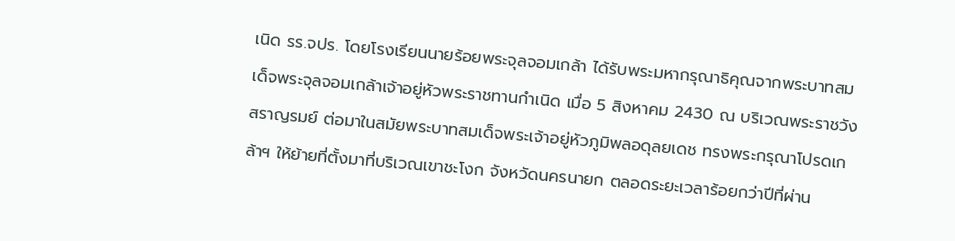เนิด รร.จปร. โดยโรงเรียนนายร้อยพระจุลจอมเกล้า ได้รับพระมหากรุณาธิคุณจากพระบาทสมเด็จพระจุลจอมเกล้าเจ้าอยู่หัวพระราชทานกำเนิด เมื่อ 5 สิงหาคม 2430 ณ บริเวณพระราชวังสราญรมย์ ต่อมาในสมัยพระบาทสมเด็จพระเจ้าอยู่หัวภูมิพลอดุลยเดช ทรงพระกรุณาโปรดเกล้าฯ ให้ย้ายที่ตั้งมาที่บริเวณเขาชะโงก จังหวัดนครนายก ตลอดระยะเวลาร้อยกว่าปีที่ผ่าน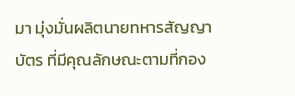มา มุ่งมั่นผลิตนายทหารสัญญาบัตร ที่มีคุณลักษณะตามที่กอง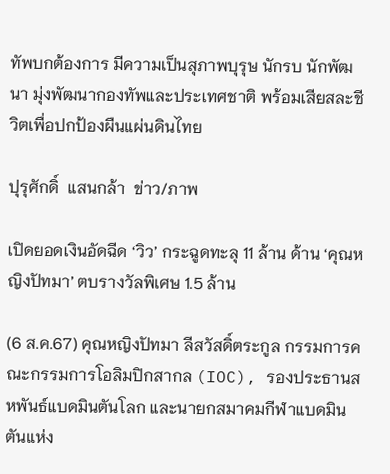ทัพบกต้องการ มีความเป็นสุภาพบุรุษ นักรบ นักพัฒนา มุ่งพัฒนากองทัพและประเทศชาติ พร้อมเสียสละชีวิตเพื่อปกป้องผืนแผ่นดินไทย

ปุรุศักดิ์  แสนกล้า  ข่าว/ภาพ

เปิดยอดเงินอัดฉีด ‘วิว’ กระฉูดทะลุ 11 ล้าน ด้าน ‘คุณหญิงปัทมา’ ตบรางวัลพิเศษ 1.5 ล้าน

(6 ส.ค.67) คุณหญิงปัทมา ลีสวัสดิ์ตระกูล กรรมการคณะกรรมการโอลิมปิกสากล (IOC), รองประธานสหพันธ์แบดมินตันโลก และนายกสมาคมกีฬาแบดมินตันแห่ง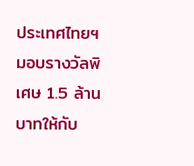ประเทศไทยฯ มอบรางวัลพิเศษ 1.5 ล้านบาทให้กับ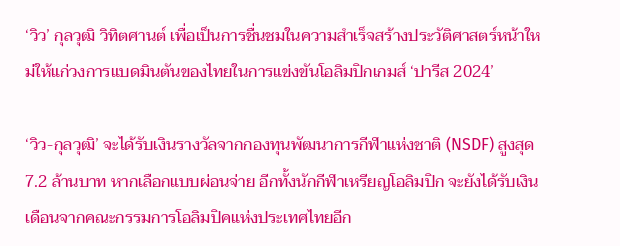‘วิว’ กุลวุฒิ วิทิตศานต์ เพื่อเป็นการชื่นชมในความสำเร็จสร้างประวัติศาสตร์หน้าใหม่ให้แก่วงการแบดมินตันของไทยในการแข่งขันโอลิมปิกเกมส์ ‘ปารีส 2024’

‘วิว-กุลวุฒิ’ จะได้รับเงินรางวัลจากกองทุนพัฒนาการกีฬาแห่งชาติ (NSDF) สูงสุด 7.2 ล้านบาท หากเลือกแบบผ่อนจ่าย อีกทั้งนักกีฬาเหรียญโอลิมปิก จะยังได้รับเงินเดือนจากคณะกรรมการโอลิมปิคแห่งประเทศไทยอีก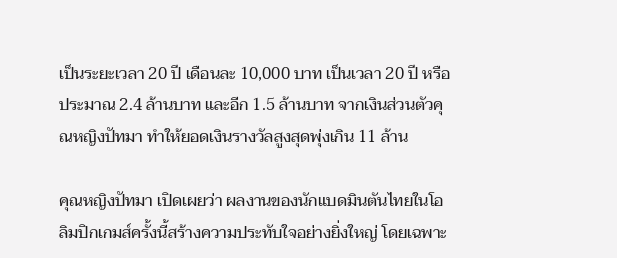เป็นระยะเวลา 20 ปี เดือนละ 10,000 บาท เป็นเวลา 20 ปี หรือประมาณ 2.4 ล้านบาท และอีก 1.5 ล้านบาท จากเงินส่วนตัวคุณหญิงปัทมา ทำให้ยอดเงินรางวัลสูงสุดพุ่งเกิน 11 ล้าน

คุณหญิงปัทมา เปิดเผยว่า ผลงานของนักแบดมินตันไทยในโอลิมปิกเกมส์ครั้งนี้สร้างความประทับใจอย่างยิ่งใหญ่ โดยเฉพาะ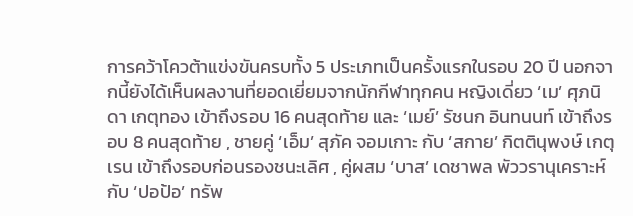การคว้าโควต้าแข่งขันครบทั้ง 5 ประเภทเป็นครั้งแรกในรอบ 20 ปี นอกจากนี้ยังได้เห็นผลงานที่ยอดเยี่ยมจากนักกีฬาทุกคน หญิงเดี่ยว ‘เม’ ศุภนิดา เกตุทอง เข้าถึงรอบ 16 คนสุดท้าย และ ‘เมย์’ รัชนก อินทนนท์ เข้าถึงรอบ 8 คนสุดท้าย , ชายคู่ ‘เอ็ม’ สุภัค จอมเกาะ กับ ‘สกาย’ กิตตินุพงษ์ เกตุเรน เข้าถึงรอบก่อนรองชนะเลิศ , คู่ผสม ‘บาส’ เดชาพล พัววรานุเคราะห์ กับ ‘ปอป้อ’ ทรัพ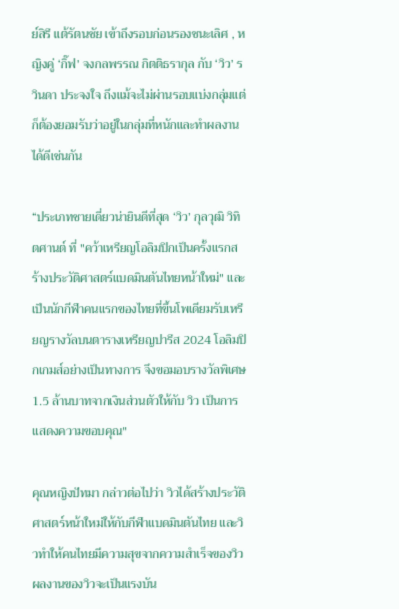ย์สิรี แต้รัตนชัย เข้าถึงรอบก่อนรองชนะเลิศ , หญิงคู่ ‘กิ๊ฟ’ จงกลพรรณ กิตติธรากุล กับ ‘วิว’ รวินดา ประจงใจ ถึงแม้จะไม่ผ่านรอบแบ่งกลุ่มแต่ก็ต้องยอมรับว่าอยู่ในกลุ่มที่หนักและทำผลงานได้ดีเช่นกัน

“ประเภทชายเดี่ยวน่ายินดีที่สุด ‘วิว’ กุลวุฒิ วิทิตศานต์ ที่ "คว้าเหรียญโอลิมปิกเป็นครั้งแรกสร้างประวัติศาสตร์แบดมินตันไทยหน้าใหม่" และ เป็นนักกีฬาคนแรกของไทยที่ขึ้นโพเดียมรับเหรียญรางวัลบนตารางเหรียญปารีส 2024 โอลิมปิกเกมส์อย่างเป็นทางการ จึงขอมอบรางวัลพิเศษ 1.5 ล้านบาทจากเงินส่วนตัวให้กับ วิว เป็นการแสดงความขอบคุณ"

คุณหญิงปัทมา กล่าวต่อไปว่า วิวได้สร้างประวัติศาสตร์หน้าใหม่ให้กับกีฬาแบดมินตันไทย และวิวทำให้คนไทยมีความสุขจากความสำเร็จของวิว ผลงานของวิวจะเป็นแรงบัน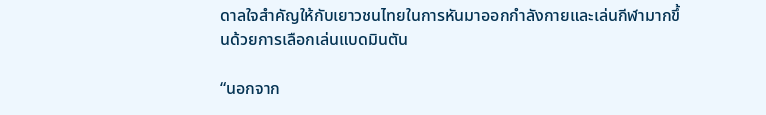ดาลใจสำคัญให้กับเยาวชนไทยในการหันมาออกกำลังกายและเล่นกีฬามากขึ้นด้วยการเลือกเล่นแบดมินตัน

“นอกจาก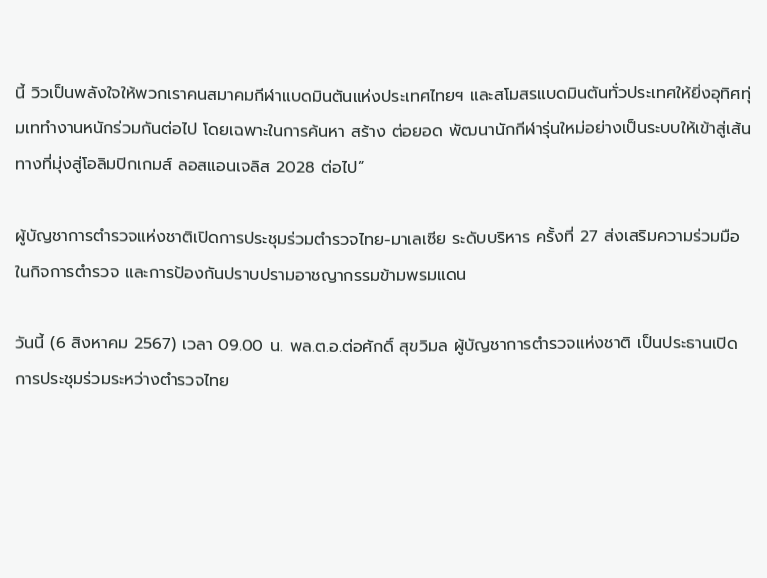นี้ วิวเป็นพลังใจให้พวกเราคนสมาคมกีฬาแบดมินตันแห่งประเทศไทยฯ และสโมสรแบดมินตันทั่วประเทศให้ยิ่งอุทิศทุ่มเททำงานหนักร่วมกันต่อไป โดยเฉพาะในการค้นหา สร้าง ต่อยอด พัฒนานักกีฬารุ่นใหม่อย่างเป็นระบบให้เข้าสู่เส้นทางที่มุ่งสู่โอลิมปิกเกมส์ ลอสแอนเจลิส 2028 ต่อไป”

ผู้บัญชาการตำรวจแห่งชาติเปิดการประชุมร่วมตำรวจไทย-มาเลเซีย ระดับบริหาร ครั้งที่ 27 ส่งเสริมความร่วมมือในกิจการตำรวจ และการป้องกันปราบปรามอาชญากรรมข้ามพรมแดน

วันนี้ (6 สิงหาคม 2567) เวลา 09.00 น. พล.ต.อ.ต่อศักดิ์ สุขวิมล ผู้บัญชาการตำรวจแห่งชาติ เป็นประธานเปิดการประชุมร่วมระหว่างตำรวจไทย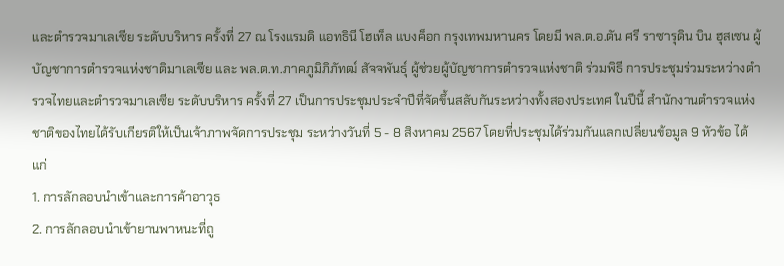และตำรวจมาเลเซีย ระดับบริหาร ครั้งที่ 27 ณ โรงแรมดิ แอทธินี โฮเท็ล แบงค็อก กรุงเทพมหานคร โดยมี พล.ต.อ.ตัน ศรี ราซารุดิน บิน ฮุสเซน ผู้บัญชาการตำรวจแห่งชาติมาเลเซีย และ พล.ต.ท.ภาคภูมิภิภัทฒ์ สัจจพันธุ์ ผู้ช่วยผู้บัญชาการตำรวจแห่งชาติ ร่วมพิธี การประชุมร่วมระหว่างตำรวจไทยและตำรวจมาเลเซีย ระดับบริหาร ครั้งที่ 27 เป็นการประชุมประจำปีที่จัดขึ้นสลับกันระหว่างทั้งสองประเทศ ในปีนี้ สำนักงานตำรวจแห่งชาติของไทยได้รับเกียรติให้เป็นเจ้าภาพจัดการประชุม ระหว่างวันที่ 5 - 8 สิงหาคม 2567 โดยที่ประชุมได้ร่วมกันแลกเปลี่ยนข้อมูล 9 หัวข้อ ได้แก่
1. การลักลอบนำเข้าและการค้าอาวุธ
2. การลักลอบนำเข้ายานพาหนะที่ถู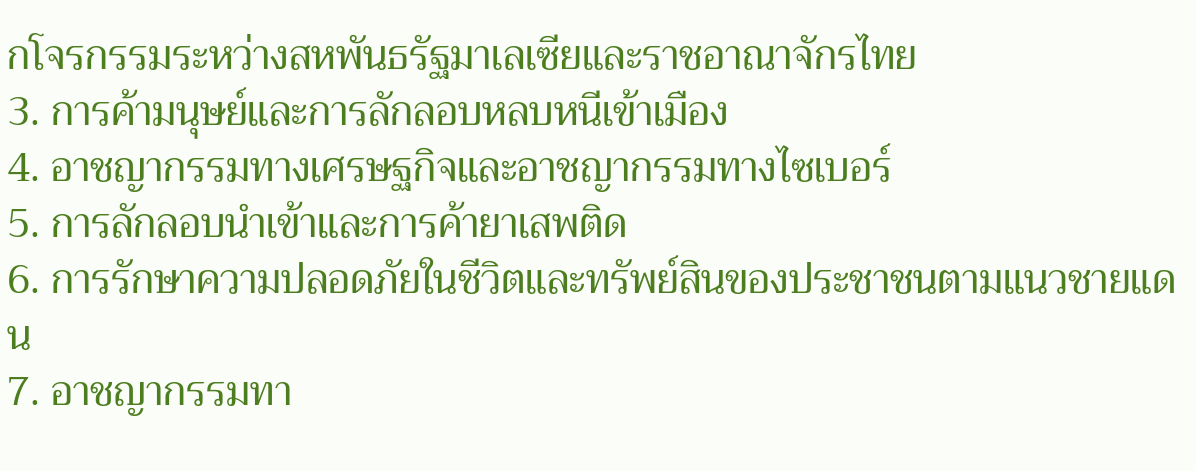กโจรกรรมระหว่างสหพันธรัฐมาเลเซียและราชอาณาจักรไทย
3. การค้ามนุษย์และการลักลอบหลบหนีเข้าเมือง
4. อาชญากรรมทางเศรษฐกิจและอาชญากรรมทางไซเบอร์
5. การลักลอบนำเข้าและการค้ายาเสพติด
6. การรักษาความปลอดภัยในชีวิตและทรัพย์สินของประชาชนตามแนวชายแดน
7. อาชญากรรมทา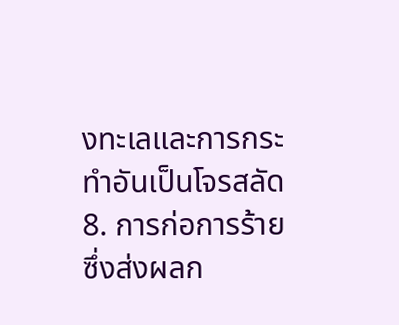งทะเลและการกระทำอันเป็นโจรสลัด
8. การก่อการร้าย ซึ่งส่งผลก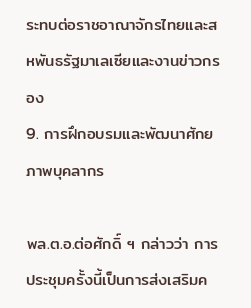ระทบต่อราชอาณาจักรไทยและสหพันธรัฐมาเลเซียและงานข่าวกรอง
9. การฝึกอบรมและพัฒนาศักยภาพบุคลากร

พล.ต.อ.ต่อศักดิ์ ฯ กล่าวว่า การประชุมครั้งนี้เป็นการส่งเสริมค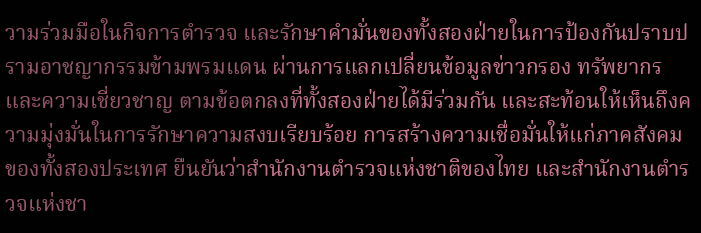วามร่วมมือในกิจการตำรวจ และรักษาคำมั่นของทั้งสองฝ่ายในการป้องกันปราบปรามอาชญากรรมข้ามพรมแดน ผ่านการแลกเปลี่ยนข้อมูลข่าวกรอง ทรัพยากร และความเชี่ยวชาญ ตามข้อตกลงที่ทั้งสองฝ่ายได้มีร่วมกัน และสะท้อนให้เห็นถึงความมุ่งมั่นในการรักษาความสงบเรียบร้อย การสร้างความเชื่อมั่นให้แก่ภาคสังคมของทั้งสองประเทศ ยืนยันว่าสำนักงานตำรวจแห่งชาติของไทย และสำนักงานตำรวจแห่งชา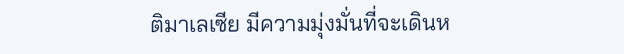ติมาเลเซีย มีความมุ่งมั่นที่จะเดินห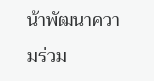น้าพัฒนาความร่วม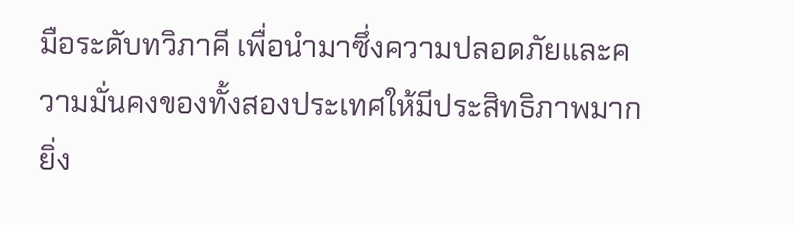มือระดับทวิภาคี เพื่อนำมาซึ่งความปลอดภัยและความมั่นคงของทั้งสองประเทศให้มีประสิทธิภาพมากยิ่ง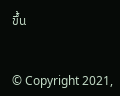ขึ้น


© Copyright 2021,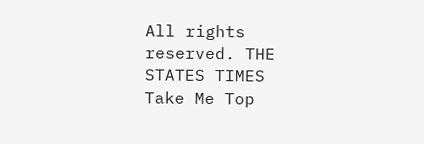All rights reserved. THE STATES TIMES
Take Me Top